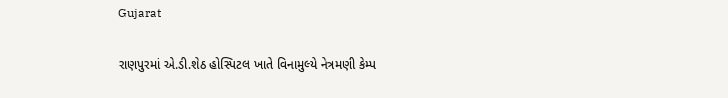Gujarat

રાણપુરમાં એ.ડી.શેઠ હોસ્પિટલ ખાતે વિનામુલ્યે નેત્રમણી કેમ્પ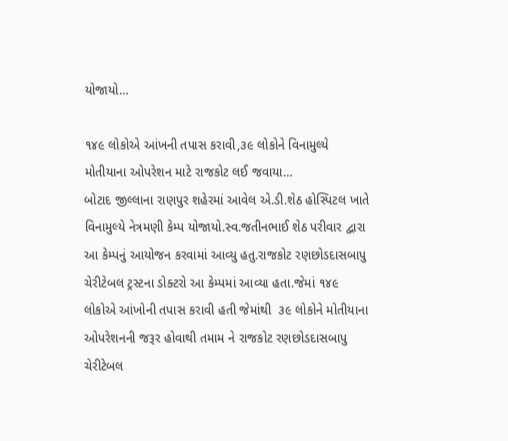યોજાયો…

૧૪૯ લોકોએ આંખની તપાસ કરાવી,૩૯ લોકોને વિનામુલ્યે મોતીયાના ઓપરેશન માટે રાજકોટ લઈ જવાયા…
બોટાદ જીલ્લાના રાણપુર શહેરમાં આવેલ એ.ડી.શેઠ હોસ્પિટલ ખાતે વિનામુલ્યે નેત્રમણી કેમ્પ યોજાયો.સ્વ.જતીનભાઈ શેઠ પરીવાર દ્વારા આ કેમ્પનું આયોજન કરવામાં આવ્યુ હતુ.રાજકોટ રણછોડદાસબાપુ ચેરીટેબલ ટ્રસ્ટના ડોક્ટરો આ કેમ્પમાં આવ્યા હતા.જેમાં ૧૪૯ લોકોએ આંખોની તપાસ કરાવી હતી જેમાંથી  ૩૯ લોકોને મોતીયાના ઓપરેશનની જરૂર હોવાથી તમામ ને રાજકોટ રણછોડદાસબાપુ ચેરીટેબલ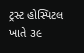ટ્રસ્ટ હોસ્પિટલ ખાતે ૩૯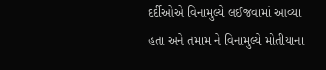દર્દીઓએ વિનામુલ્યે લઈજવામાં આવ્યા હતા અને તમામ ને વિનામુલ્યે મોતીયાના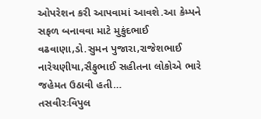ઓપરેશન કરી આપવામાં આવશે.આ કેમ્પને સફળ બનાવવા માટે મુકુંદભાઈ વઢવાણા,ડો.સુમન પુજારા,રાજેશભાઈ નારેચણીયા,સૈફુભાઈ સહીતના લોકોએ ભારે જહેમત ઉઠાવી હતી…
તસવીરઃવિપુલ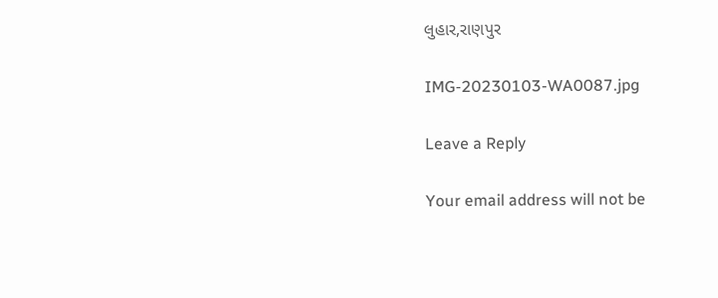લુહાર,રાણપુર

IMG-20230103-WA0087.jpg

Leave a Reply

Your email address will not be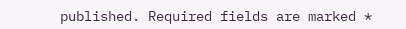published. Required fields are marked *